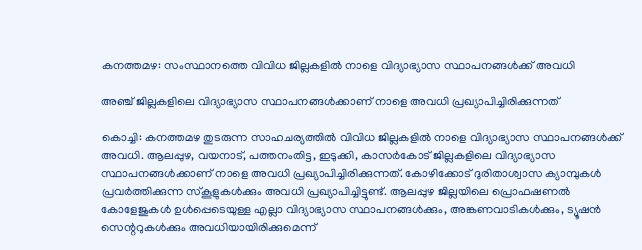കനത്തമഴ: സംസ്ഥാനത്തെ വിവിധ ജില്ലകളില്‍ നാളെ വിദ്യാഭ്യാസ സ്ഥാപനങ്ങള്‍ക്ക് അവധി

അഞ്ച് ജില്ലകളിലെ വിദ്യാഭ്യാസ സ്ഥാപനങ്ങൾക്കാണ് നാളെ അവധി പ്രഖ്യാപിച്ചിരിക്കുന്നത്

കൊച്ചി: കനത്തമഴ തുടരുന്ന സാഹചര്യത്തില്‍ വിവിധ ജില്ലകളില്‍ നാളെ വിദ്യാഭ്യാസ സ്ഥാപനങ്ങള്‍ക്ക് അവധി. ആലപ്പുഴ, വയനാട്, പത്തനംതിട്ട, ഇടുക്കി, കാസര്‍കോട് ജില്ലകളിലെ വിദ്യാഭ്യാസ സ്ഥാപനങ്ങള്‍ക്കാണ് നാളെ അവധി പ്രഖ്യാപിച്ചിരിക്കുന്നത്. കോഴിക്കോട് ദുരിതാശ്വാസ ക്യാമ്പുകള്‍ പ്രവര്‍ത്തിക്കുന്ന സ്‌കൂളുകള്‍ക്കും അവധി പ്രഖ്യാപിച്ചിട്ടുണ്ട്. ആലപ്പുഴ ജില്ലയിലെ പ്രൊഫഷണല്‍ കോളേജുകള്‍ ഉള്‍പ്പെടെയുള്ള എല്ലാ വിദ്യാഭ്യാസ സ്ഥാപനങ്ങള്‍ക്കും, അങ്കണവാടികള്‍ക്കും, ട്യൂഷന്‍ സെന്ററുകള്‍ക്കും അവധിയായിരിക്കുമെന്ന്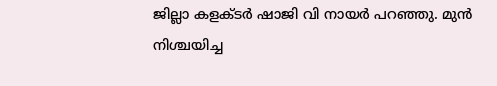ജില്ലാ കളക്ടര്‍ ഷാജി വി നായര്‍ പറഞ്ഞു. മുന്‍ നിശ്ചയിച്ച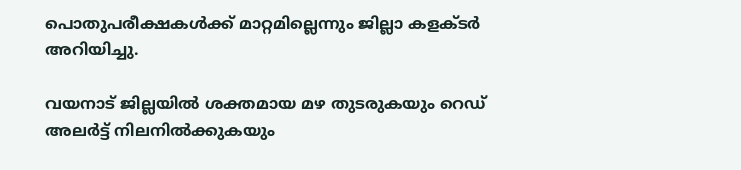പൊതുപരീക്ഷകള്‍ക്ക് മാറ്റമില്ലെന്നും ജില്ലാ കളക്ടര്‍ അറിയിച്ചു.

വയനാട് ജില്ലയില്‍ ശക്തമായ മഴ തുടരുകയും റെഡ് അലര്‍ട്ട് നിലനില്‍ക്കുകയും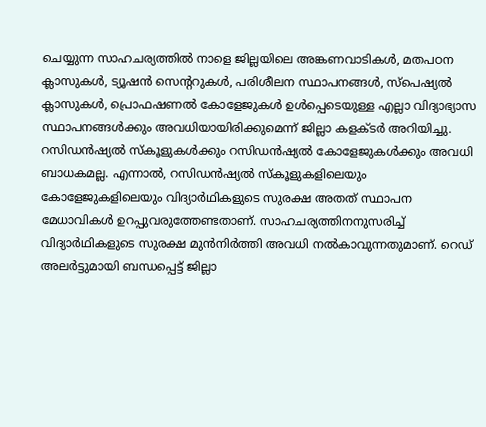ചെയ്യുന്ന സാഹചര്യത്തില്‍ നാളെ ജില്ലയിലെ അങ്കണവാടികള്‍, മതപഠന ക്ലാസുകള്‍, ട്യൂഷന്‍ സെന്ററുകള്‍, പരിശീലന സ്ഥാപനങ്ങള്‍, സ്പെഷ്യല്‍ ക്ലാസുകള്‍, പ്രൊഫഷണല്‍ കോളേജുകള്‍ ഉള്‍പ്പെടെയുള്ള എല്ലാ വിദ്യാഭ്യാസ സ്ഥാപനങ്ങള്‍ക്കും അവധിയായിരിക്കുമെന്ന് ജില്ലാ കളക്ടര്‍ അറിയിച്ചു. റസിഡന്‍ഷ്യല്‍ സ്‌കൂളുകള്‍ക്കും റസിഡന്‍ഷ്യല്‍ കോളേജുകള്‍ക്കും അവധി ബാധകമല്ല. എന്നാല്‍, റസിഡന്‍ഷ്യല്‍ സ്‌കൂളുകളിലെയും കോളേജുകളിലെയും വിദ്യാര്‍ഥികളുടെ സുരക്ഷ അതത് സ്ഥാപന മേധാവികള്‍ ഉറപ്പുവരുത്തേണ്ടതാണ്. സാഹചര്യത്തിനനുസരിച്ച് വിദ്യാര്‍ഥികളുടെ സുരക്ഷ മുന്‍നിര്‍ത്തി അവധി നല്‍കാവുന്നതുമാണ്. റെഡ് അലര്‍ട്ടുമായി ബന്ധപ്പെട്ട് ജില്ലാ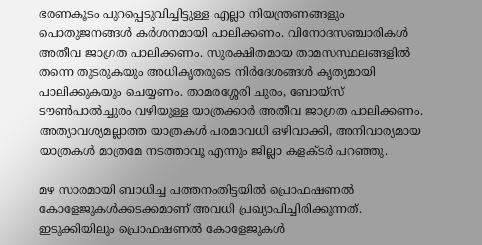ഭരണകൂടം പുറപ്പെടുവിച്ചിട്ടുള്ള എല്ലാ നിയന്ത്രണങ്ങളും പൊതുജനങ്ങള്‍ കര്‍ശനമായി പാലിക്കണം. വിനോദസഞ്ചാരികള്‍ അതീവ ജാഗ്രത പാലിക്കണം. സുരക്ഷിതമായ താമസസ്ഥലങ്ങളില്‍ തന്നെ തുടരുകയും അധികൃതരുടെ നിര്‍ദേശങ്ങള്‍ കൃത്യമായി പാലിക്കുകയും ചെയ്യണം. താമരശ്ശേരി ചുരം, ബോയ്സ് ടൗണ്‍പാല്‍ച്ചുരം വഴിയുള്ള യാത്രക്കാര്‍ അതീവ ജാഗ്രത പാലിക്കണം. അത്യാവശ്യമല്ലാത്ത യാത്രകള്‍ പരമാവധി ഒഴിവാക്കി, അനിവാര്യമായ യാത്രകള്‍ മാത്രമേ നടത്താവൂ എന്നും ജില്ലാ കളക്ടര്‍ പറഞ്ഞു.

മഴ സാരമായി ബാധിച്ച പത്തനംതിട്ടയില്‍ പ്രൊഫഷണല്‍ കോളേജുകള്‍ക്കടക്കമാണ് അവധി പ്രഖ്യാപിച്ചിരിക്കുന്നത്. ഇടുക്കിയിലും പ്രൊഫഷണല്‍ കോളേജുകള്‍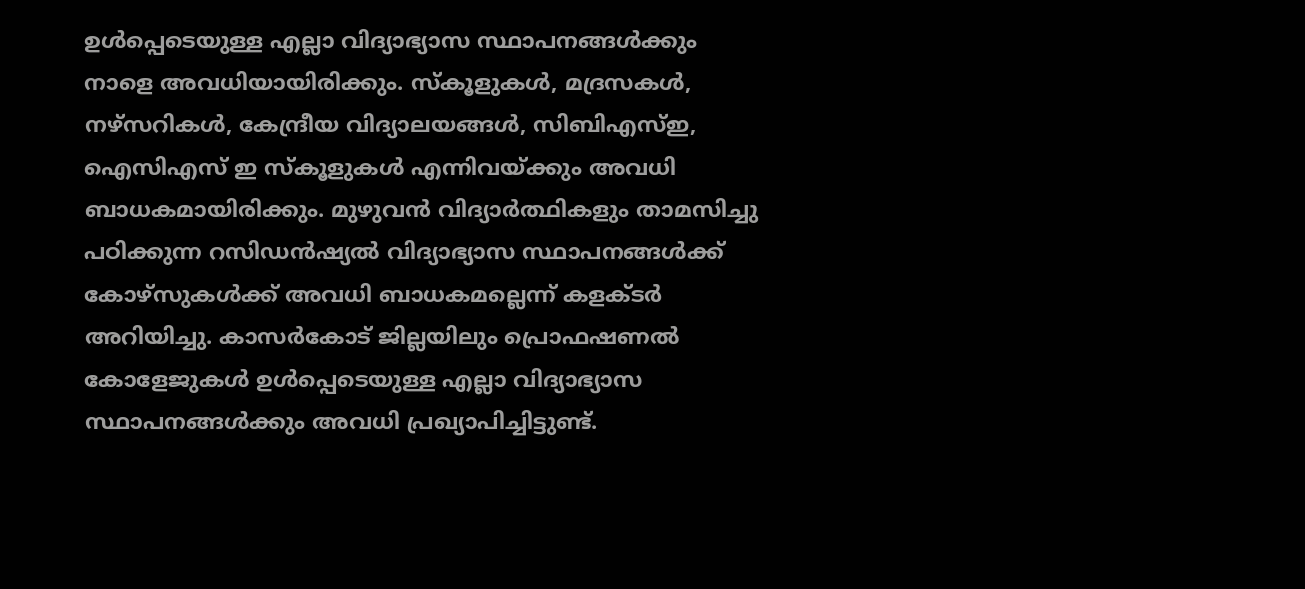ഉള്‍പ്പെടെയുള്ള എല്ലാ വിദ്യാഭ്യാസ സ്ഥാപനങ്ങള്‍ക്കും നാളെ അവധിയായിരിക്കും. സ്‌കൂളുകള്‍, മദ്രസകള്‍, നഴ്സറികള്‍, കേന്ദ്രീയ വിദ്യാലയങ്ങള്‍, സിബിഎസ്ഇ, ഐസിഎസ് ഇ സ്‌കൂളുകള്‍ എന്നിവയ്ക്കും അവധി ബാധകമായിരിക്കും. മുഴുവന്‍ വിദ്യാര്‍ത്ഥികളും താമസിച്ചു പഠിക്കുന്ന റസിഡന്‍ഷ്യല്‍ വിദ്യാഭ്യാസ സ്ഥാപനങ്ങള്‍ക്ക് കോഴ്‌സുകള്‍ക്ക് അവധി ബാധകമല്ലെന്ന് കളക്ടര്‍ അറിയിച്ചു. കാസര്‍കോട് ജില്ലയിലും പ്രൊഫഷണല്‍ കോളേജുകള്‍ ഉള്‍പ്പെടെയുള്ള എല്ലാ വിദ്യാഭ്യാസ സ്ഥാപനങ്ങള്‍ക്കും അവധി പ്രഖ്യാപിച്ചിട്ടുണ്ട്.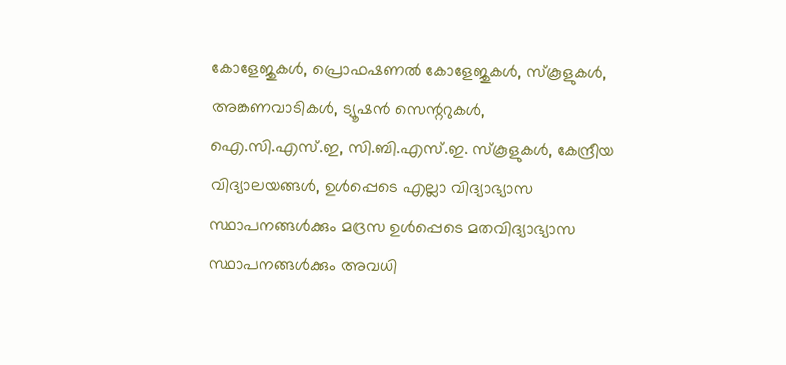കോളേജുകള്‍, പ്രൊഫഷണല്‍ കോളേജുകള്‍, സ്‌കൂളുകള്‍, അങ്കണവാടികള്‍, ട്യൂഷന്‍ സെന്ററുകള്‍, ഐ.സി.എസ്.ഇ, സി.ബി.എസ്.ഇ. സ്‌കൂളുകള്‍, കേന്ദ്രീയ വിദ്യാലയങ്ങള്‍, ഉള്‍പ്പെടെ എല്ലാ വിദ്യാഭ്യാസ സ്ഥാപനങ്ങള്‍ക്കും മദ്രസ ഉള്‍പ്പെടെ മതവിദ്യാഭ്യാസ സ്ഥാപനങ്ങള്‍ക്കും അവധി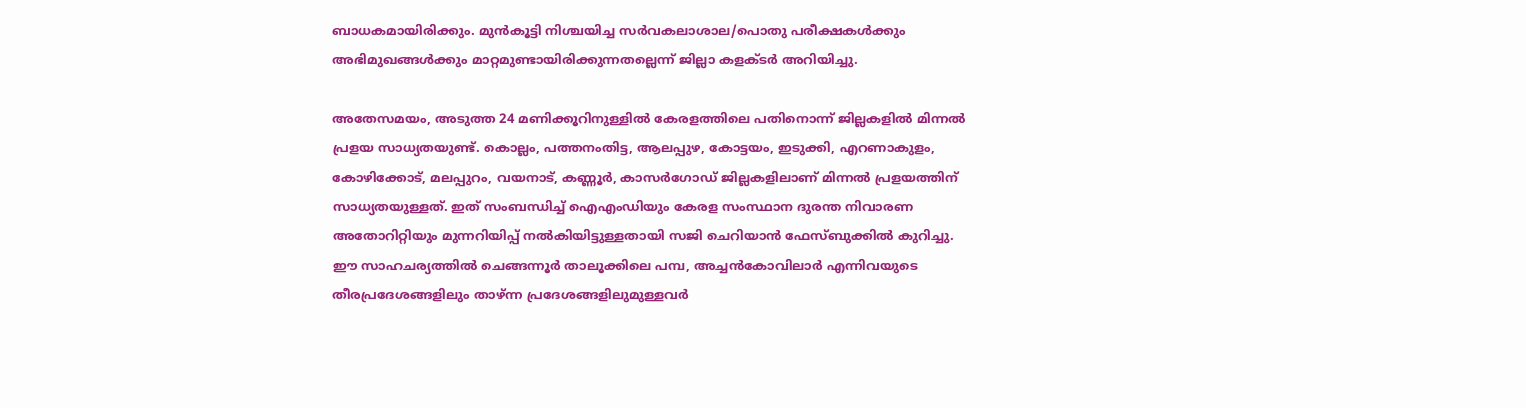ബാധകമായിരിക്കും. മുന്‍കൂട്ടി നിശ്ചയിച്ച സര്‍വകലാശാല/പൊതു പരീക്ഷകള്‍ക്കും അഭിമുഖങ്ങള്‍ക്കും മാറ്റമുണ്ടായിരിക്കുന്നതല്ലെന്ന് ജില്ലാ കളക്ടര്‍ അറിയിച്ചു.

അതേസമയം, അടുത്ത 24 മണിക്കൂറിനുള്ളില്‍ കേരളത്തിലെ പതിനൊന്ന് ജില്ലകളില്‍ മിന്നല്‍ പ്രളയ സാധ്യതയുണ്ട്. കൊല്ലം, പത്തനംതിട്ട, ആലപ്പുഴ, കോട്ടയം, ഇടുക്കി, എറണാകുളം, കോഴിക്കോട്, മലപ്പുറം, വയനാട്, കണ്ണൂര്‍, കാസര്‍ഗോഡ് ജില്ലകളിലാണ് മിന്നല്‍ പ്രളയത്തിന് സാധ്യതയുള്ളത്. ഇത് സംബന്ധിച്ച് ഐഎംഡിയും കേരള സംസ്ഥാന ദുരന്ത നിവാരണ അതോറിറ്റിയും മുന്നറിയിപ്പ് നല്‍കിയിട്ടുള്ളതായി സജി ചെറിയാന്‍ ഫേസ്ബുക്കില്‍ കുറിച്ചു. ഈ സാഹചര്യത്തില്‍ ചെങ്ങന്നൂര്‍ താലൂക്കിലെ പമ്പ, അച്ചന്‍കോവിലാര്‍ എന്നിവയുടെ തീരപ്രദേശങ്ങളിലും താഴ്ന്ന പ്രദേശങ്ങളിലുമുള്ളവര്‍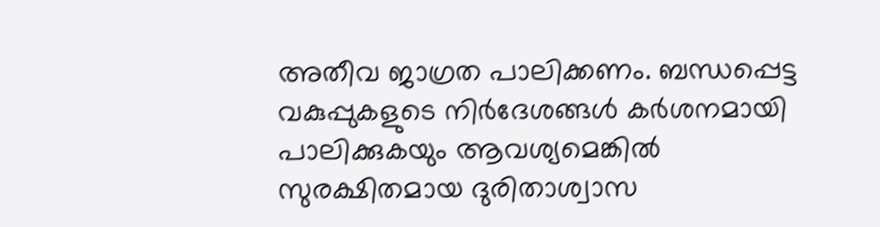അതീവ ജാഗ്രത പാലിക്കണം. ബന്ധപ്പെട്ട വകുപ്പുകളുടെ നിര്‍ദേശങ്ങള്‍ കര്‍ശനമായി പാലിക്കുകയും ആവശ്യമെങ്കില്‍ സുരക്ഷിതമായ ദുരിതാശ്വാസ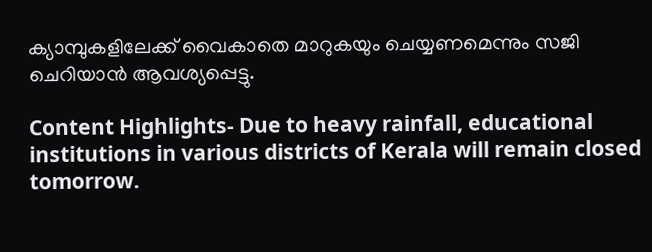ക്യാമ്പുകളിലേക്ക് വൈകാതെ മാറുകയും ചെയ്യണമെന്നും സജി ചെറിയാന്‍ ആവശ്യപ്പെട്ടു.

Content Highlights- Due to heavy rainfall, educational institutions in various districts of Kerala will remain closed tomorrow.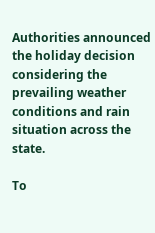Authorities announced the holiday decision considering the prevailing weather conditions and rain situation across the state.

To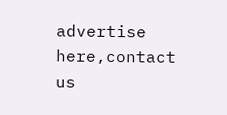advertise here,contact us